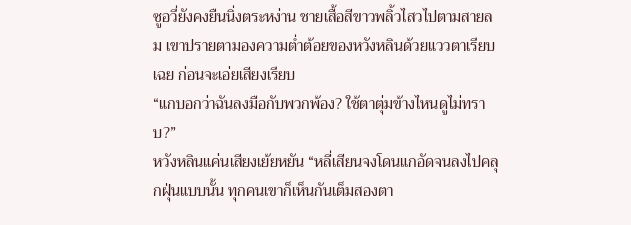ซูอวี่ยังคงยืนนิ่งตระหง่าน ชายเสื้อสีขาวพลิ้วไสวไปตามสายลม เขาปรายตามองความต่ำต้อยของหวังหลินด้วยแววตาเรียบเฉย ก่อนจะเอ่ยเสียงเรียบ
“แกบอกว่าฉันลงมือกับพวกพ้อง? ใช้ตาตุ่มข้างไหนดูไม่ทราบ?”
หวังหลินแค่นเสียงเย้ยหยัน “หลี่เสียนจงโดนแกอัดจนลงไปคลุกฝุ่นแบบนั้น ทุกคนเขาก็เห็นกันเต็มสองตา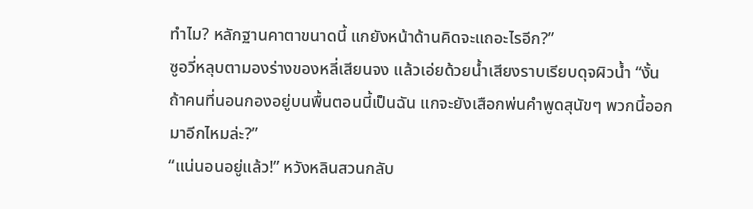ทำไม? หลักฐานคาตาขนาดนี้ แกยังหน้าด้านคิดจะแถอะไรอีก?”
ซูอวี่หลุบตามองร่างของหลี่เสียนจง แล้วเอ่ยด้วยน้ำเสียงราบเรียบดุจผิวน้ำ “งั้นถ้าคนที่นอนกองอยู่บนพื้นตอนนี้เป็นฉัน แกจะยังเสือกพ่นคำพูดสุนัขๆ พวกนี้ออกมาอีกไหมล่ะ?”
“แน่นอนอยู่แล้ว!” หวังหลินสวนกลับ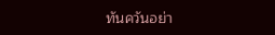ทันควันอย่า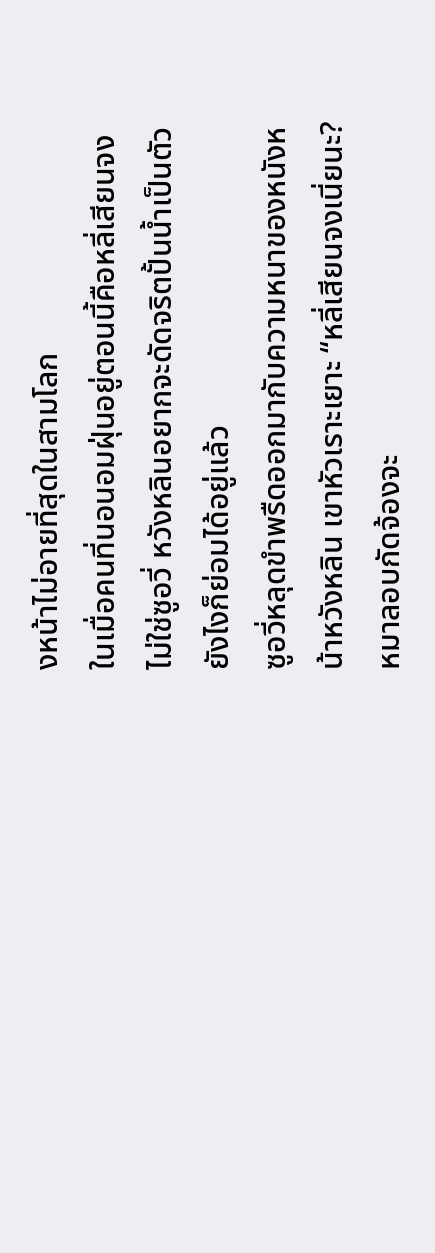งหน้าไม่อายที่สุดในสามโลก
ในเมื่อคนที่นอนอมฝุ่นอยู่ตอนนี้คือหลี่เสียนจง ไม่ใช่ซูอวี่ หวังหลินอยากจะดัดจริตปั้นน้ำเป็นตัวยังไงก็ย่อมได้อยู่แล้ว
ซูอวี่หลุดขำพรืดออกมากับความหนาของหนังหน้าหวังหลิน เขาหัวเราะเยาะ “หลี่เสียนจงเนี่ยนะ? หมาลอบกัดจ้องจะ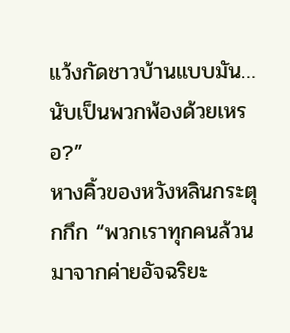แว้งกัดชาวบ้านแบบมัน… นับเป็นพวกพ้องด้วยเหรอ?”
หางคิ้วของหวังหลินกระตุกกึก “พวกเราทุกคนล้วนมาจากค่ายอัจฉริยะ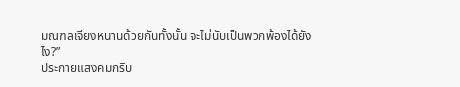มณฑลเจียงหนานด้วยกันทั้งนั้น จะไม่นับเป็นพวกพ้องได้ยังไง?”
ประกายแสงคมกริบ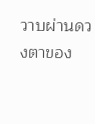วาบผ่านดวงตาของ